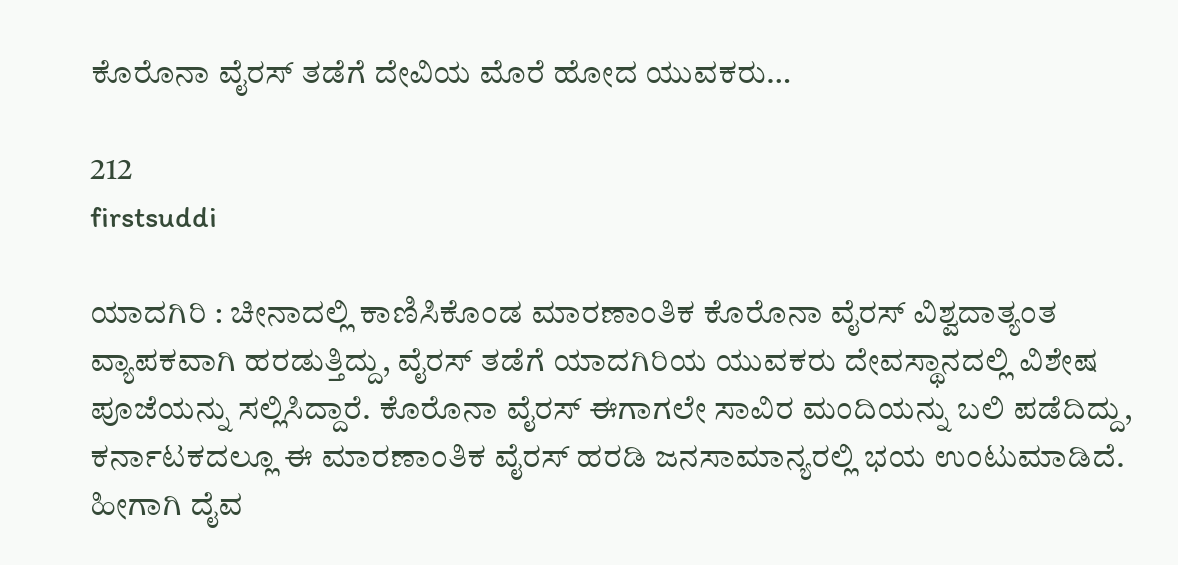ಕೊರೊನಾ ವೈರಸ್ ತಡೆಗೆ ದೇವಿಯ ಮೊರೆ ಹೋದ ಯುವಕರು…

212
firstsuddi

ಯಾದಗಿರಿ : ಚೀನಾದಲ್ಲಿ ಕಾಣಿಸಿಕೊಂಡ ಮಾರಣಾಂತಿಕ ಕೊರೊನಾ ವೈರಸ್ ವಿಶ್ವದಾತ್ಯಂತ ವ್ಯಾಪಕವಾಗಿ ಹರಡುತ್ತಿದ್ದು, ವೈರಸ್ ತಡೆಗೆ ಯಾದಗಿರಿಯ ಯುವಕರು ದೇವಸ್ಥಾನದಲ್ಲಿ ವಿಶೇಷ ಪೂಜೆಯನ್ನು ಸಲ್ಲಿಸಿದ್ದಾರೆ. ಕೊರೊನಾ ವೈರಸ್ ಈಗಾಗಲೇ ಸಾವಿರ ಮಂದಿಯನ್ನು ಬಲಿ ಪಡೆದಿದ್ದು, ಕರ್ನಾಟಕದಲ್ಲೂ ಈ ಮಾರಣಾಂತಿಕ ವೈರಸ್ ಹರಡಿ ಜನಸಾಮಾನ್ಯರಲ್ಲಿ ಭಯ ಉಂಟುಮಾಡಿದೆ. ಹೀಗಾಗಿ ದೈವ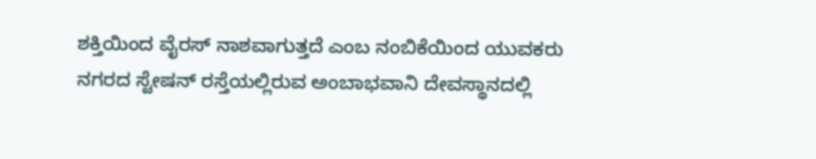ಶಕ್ತಿಯಿಂದ ವೈರಸ್ ನಾಶವಾಗುತ್ತದೆ ಎಂಬ ನಂಬಿಕೆಯಿಂದ ಯುವಕರು ನಗರದ ಸ್ಟೇಷನ್ ರಸ್ತೆಯಲ್ಲಿರುವ ಅಂಬಾಭವಾನಿ ದೇವಸ್ಥಾನದಲ್ಲಿ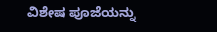ವಿಶೇಷ ಪೂಜೆಯನ್ನು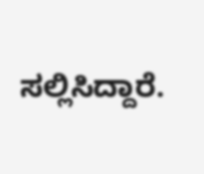ಸಲ್ಲಿಸಿದ್ದಾರೆ.